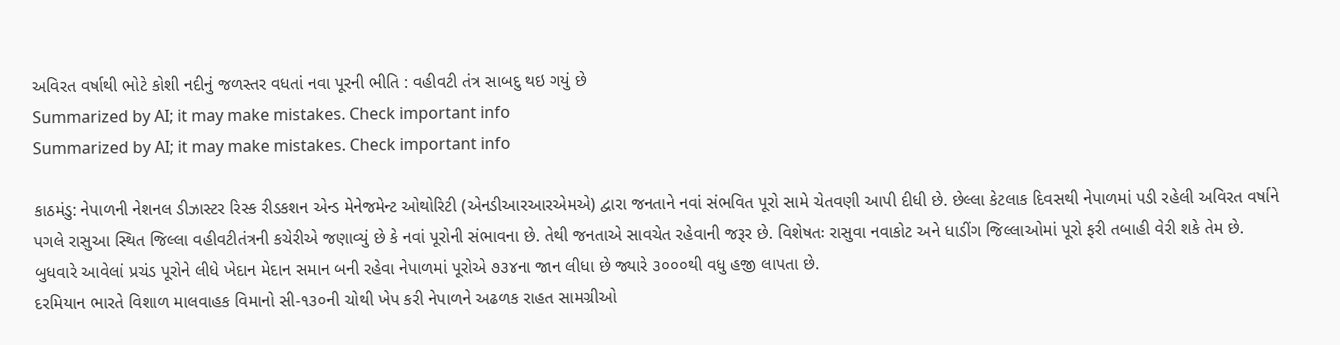અવિરત વર્ષાથી ભોટે કોશી નદીનું જળસ્તર વધતાં નવા પૂરની ભીતિ : વહીવટી તંત્ર સાબદુ થઇ ગયું છે
Summarized by AI; it may make mistakes. Check important info
Summarized by AI; it may make mistakes. Check important info

કાઠમંડુ: નેપાળની નેશનલ ડીઝાસ્ટર રિસ્ક રીડકશન એન્ડ મેનેજમેન્ટ ઓથોરિટી (એનડીઆરઆરએમએ) દ્વારા જનતાને નવાં સંભવિત પૂરો સામે ચેતવણી આપી દીધી છે. છેલ્લા કેટલાક દિવસથી નેપાળમાં પડી રહેલી અવિરત વર્ષાને પગલે રાસુઆ સ્થિત જિલ્લા વહીવટીતંત્રની કચેરીએ જણાવ્યું છે કે નવાં પૂરોની સંભાવના છે. તેથી જનતાએ સાવચેત રહેવાની જરૂર છે. વિશેષતઃ રાસુવા નવાકોટ અને ધાડીંગ જિલ્લાઓમાં પૂરો ફરી તબાહી વેરી શકે તેમ છે.
બુધવારે આવેલાં પ્રચંડ પૂરોને લીધે ખેદાન મેદાન સમાન બની રહેવા નેપાળમાં પૂરોએ ૭૩૪ના જાન લીધા છે જ્યારે ૩૦૦૦થી વધુ હજી લાપતા છે.
દરમિયાન ભારતે વિશાળ માલવાહક વિમાનો સી-૧૩૦ની ચોથી ખેપ કરી નેપાળને અઢળક રાહત સામગ્રીઓ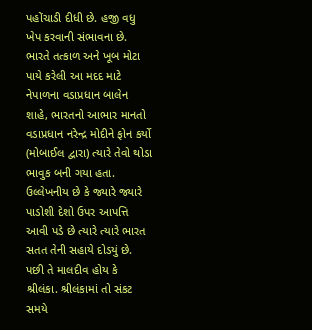પહોંચાડી દીધી છે. હજી વધુ ખેપ કરવાની સંભાવના છે.
ભારતે તત્કાળ અને ખૂબ મોટા પાયે કરેલી આ મદદ માટે નેપાળના વડાપ્રધાન બાલેન શાહે, ભારતનો આભાર માનતો વડાપ્રધાન નરેન્દ્ર મોદીને ફોન કર્યો (મોબાઈલ દ્વારા) ત્યારે તેવો થોડા ભાવુક બની ગયા હતા.
ઉલ્લેખનીય છે કે જ્યારે જ્યારે પાડોશી દેશો ઉપર આપત્તિ આવી પડે છે ત્યારે ત્યારે ભારત સતત તેની સહાયે દોડયું છે. પછી તે માલદીવ હોય કે શ્રીલંકા. શ્રીલંકામાં તો સંકટ સમયે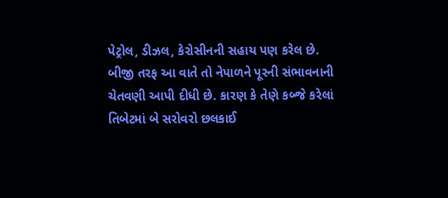પેટ્રોલ, ડીઝલ, કેરોસીનની સહાય પણ કરેલ છે.
બીજી તરફ આ વાતે તો નેપાળને પૂરની સંભાવનાની ચેતવણી આપી દીધી છે. કારણ કે તેણે કબ્જે કરેલાં તિબેટમાં બે સરોવરો છલકાઈ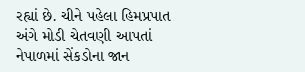રહ્યાં છે. ચીને પહેલા હિમપ્રપાત અંગે મોડી ચેતવણી આપતાં નેપાળમાં સેંકડોના જાન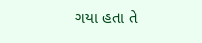ગયા હતા તે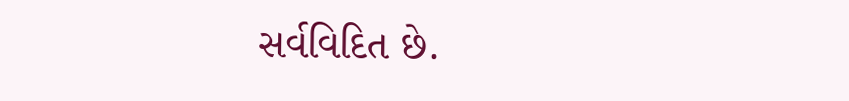સર્વવિદિત છે.